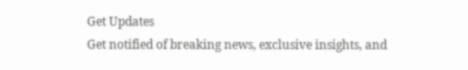Get Updates
Get notified of breaking news, exclusive insights, and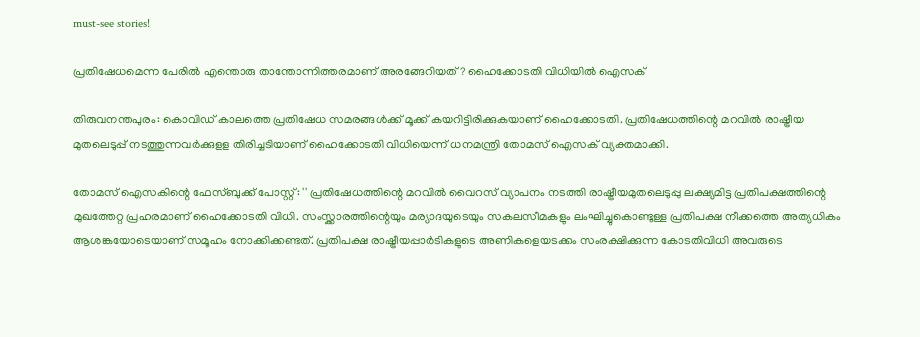must-see stories!

പ്രതിഷേധമെന്ന പേരിൽ എന്തൊരു താന്തോന്നിത്തരമാണ് അരങ്ങേറിയത്? ഹൈക്കോടതി വിധിയിൽ ഐസക്

തിരുവനന്തപുരം: കൊവിഡ് കാലത്തെ പ്രതിഷേധ സമരങ്ങൾക്ക് മൂക്ക് കയറിട്ടിരിക്കുകയാണ് ഹൈക്കോടതി. പ്രതിഷേധത്തിന്റെ മറവിൽ രാഷ്ട്രീയ മുതലെടുപ്പ് നടത്തുന്നവർക്കുളള തിരിച്ചടിയാണ് ഹൈക്കോടതി വിധിയെന്ന് ധനമന്ത്രി തോമസ് ഐസക് വ്യക്തമാക്കി.

തോമസ് ഐസകിന്റെ ഫേസ്ബുക്ക് പോസ്റ്റ്: '' പ്രതിഷേധത്തിന്റെ മറവിൽ വൈറസ് വ്യാപനം നടത്തി രാഷ്ട്രീയമുതലെടുപ്പു ലക്ഷ്യമിട്ട പ്രതിപക്ഷത്തിന്റെ മുഖത്തേറ്റ പ്രഹരമാണ് ഹൈക്കോടതി വിധി. സംസ്ക്കാരത്തിന്റെയും മര്യാദയുടെയും സകലസീമകളും ലംഘിച്ചുകൊണ്ടുള്ള പ്രതിപക്ഷ നീക്കത്തെ അത്യധികം ആശങ്കയോടെയാണ് സമൂഹം നോക്കിക്കണ്ടത്. പ്രതിപക്ഷ രാഷ്ട്രീയപ്പാർടികളുടെ അണികളെയടക്കം സംരക്ഷിക്കുന്ന കോടതിവിധി അവരുടെ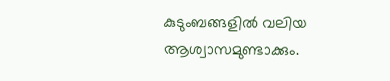കുടുംബങ്ങളിൽ വലിയ ആശ്വാസമുണ്ടാക്കും.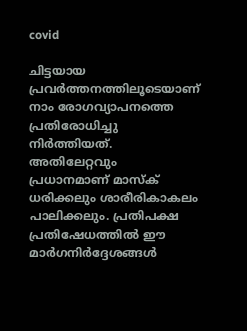covid

ചിട്ടയായ പ്രവർത്തനത്തിലൂടെയാണ് നാം രോഗവ്യാപനത്തെ പ്രതിരോധിച്ചു നിർത്തിയത്. അതിലേറ്റവും പ്രധാനമാണ് മാസ്ക് ധരിക്കലും ശാരീരികാകലം പാലിക്കലും. പ്രതിപക്ഷ പ്രതിഷേധത്തിൽ ഈ മാർഗനിർദ്ദേശങ്ങൾ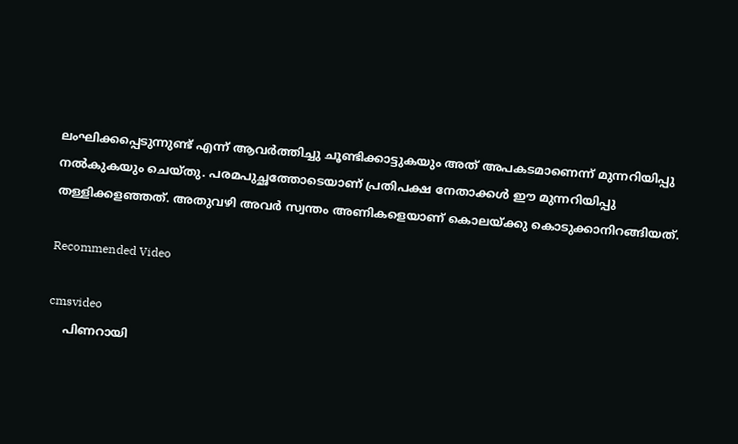ലംഘിക്കപ്പെടുന്നുണ്ട് എന്ന് ആവർത്തിച്ചു ചൂണ്ടിക്കാട്ടുകയും അത് അപകടമാണെന്ന് മുന്നറിയിപ്പു നൽകുകയും ചെയ്തു. പരമപുച്ഛത്തോടെയാണ് പ്രതിപക്ഷ നേതാക്കൾ ഈ മുന്നറിയിപ്പു തള്ളിക്കളഞ്ഞത്. അതുവഴി അവർ സ്വന്തം അണികളെയാണ് കൊലയ്ക്കു കൊടുക്കാനിറങ്ങിയത്.

Recommended Video

cmsvideo
    പിണറായി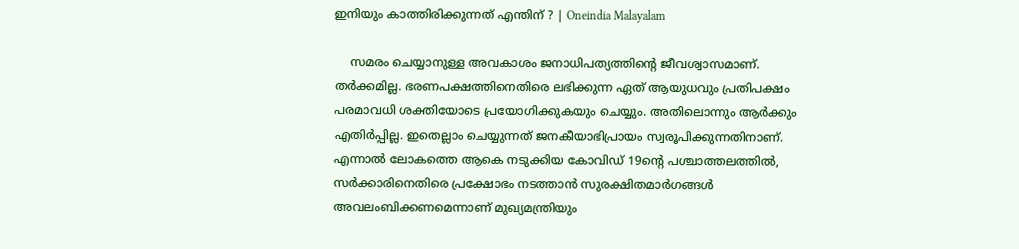ഇനിയും കാത്തിരിക്കുന്നത് എന്തിന്‌ ? | Oneindia Malayalam

    സമരം ചെയ്യാനുള്ള അവകാശം ജനാധിപത്യത്തിന്റെ ജീവശ്വാസമാണ്. തർക്കമില്ല. ഭരണപക്ഷത്തിനെതിരെ ലഭിക്കുന്ന ഏത് ആയുധവും പ്രതിപക്ഷം പരമാവധി ശക്തിയോടെ പ്രയോഗിക്കുകയും ചെയ്യും. അതിലൊന്നും ആർക്കും എതിർപ്പില്ല. ഇതെല്ലാം ചെയ്യുന്നത് ജനകീയാഭിപ്രായം സ്വരൂപിക്കുന്നതിനാണ്. എന്നാൽ ലോകത്തെ ആകെ നടുക്കിയ കോവിഡ് 19ന്റെ പശ്ചാത്തലത്തിൽ, സർക്കാരിനെതിരെ പ്രക്ഷോഭം നടത്താൻ സുരക്ഷിതമാർഗങ്ങൾ അവലംബിക്കണമെന്നാണ് മുഖ്യമന്ത്രിയും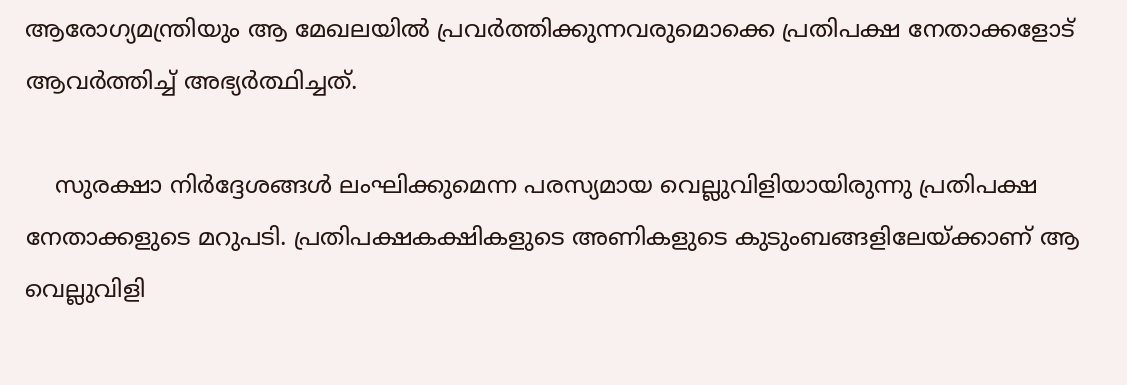ആരോഗ്യമന്ത്രിയും ആ മേഖലയിൽ പ്രവർത്തിക്കുന്നവരുമൊക്കെ പ്രതിപക്ഷ നേതാക്കളോട് ആവർത്തിച്ച് അഭ്യർത്ഥിച്ചത്.

    സുരക്ഷാ നിർദ്ദേശങ്ങൾ ലംഘിക്കുമെന്ന പരസ്യമായ വെല്ലുവിളിയായിരുന്നു പ്രതിപക്ഷ നേതാക്കളുടെ മറുപടി. പ്രതിപക്ഷകക്ഷികളുടെ അണികളുടെ കുടുംബങ്ങളിലേയ്ക്കാണ് ആ വെല്ലുവിളി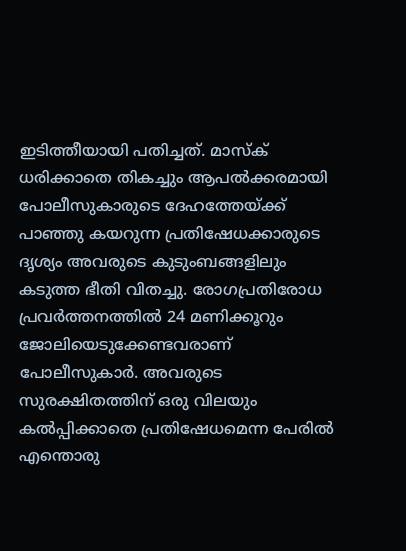ഇടിത്തീയായി പതിച്ചത്. മാസ്ക് ധരിക്കാതെ തികച്ചും ആപൽക്കരമായി പോലീസുകാരുടെ ദേഹത്തേയ്ക്ക് പാഞ്ഞു കയറുന്ന പ്രതിഷേധക്കാരുടെ ദൃശ്യം അവരുടെ കുടുംബങ്ങളിലും കടുത്ത ഭീതി വിതച്ചു. രോഗപ്രതിരോധ പ്രവർത്തനത്തിൽ 24 മണിക്കൂറും ജോലിയെടുക്കേണ്ടവരാണ് പോലീസുകാർ. അവരുടെ സുരക്ഷിതത്തിന് ഒരു വിലയും കൽപ്പിക്കാതെ പ്രതിഷേധമെന്ന പേരിൽ എന്തൊരു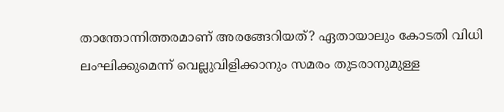താന്തോന്നിത്തരമാണ് അരങ്ങേറിയത്? ഏതായാലും കോടതി വിധി ലംഘിക്കുമെന്ന് വെല്ലുവിളിക്കാനും സമരം തുടരാനുമുള്ള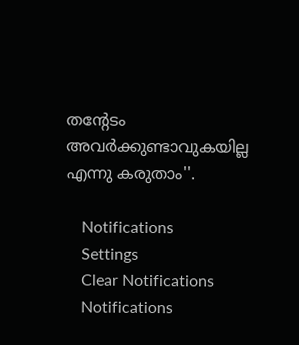തന്റേടം അവർക്കുണ്ടാവുകയില്ല എന്നു കരുതാം''.

    Notifications
    Settings
    Clear Notifications
    Notifications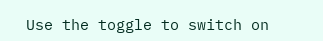Use the toggle to switch on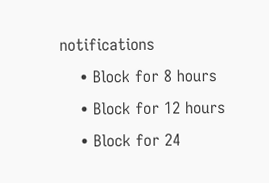notifications
    • Block for 8 hours
    • Block for 12 hours
    • Block for 24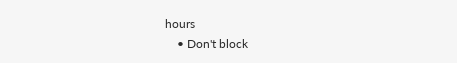hours
    • Don't block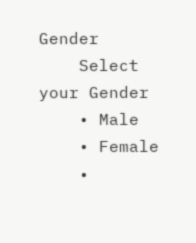Gender
    Select your Gender
    • Male
    • Female
    •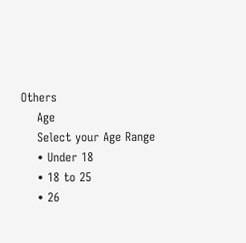Others
    Age
    Select your Age Range
    • Under 18
    • 18 to 25
    • 26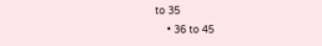to 35
    • 36 to 45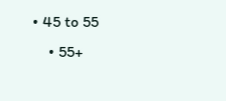• 45 to 55
    • 55+